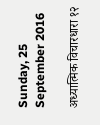Sunday, 25 September 2016

अध्यात्मिक विचारधारा १२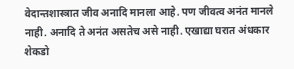वेदान्तशास्त्रात जीव अनादि मानला आहे. पण जीवत्व अनंत मानले नाही. अनादि ते अनंत असतेच असे नाही. एखाद्या घरात अंधकार शेकडो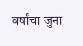वर्षांचा जुना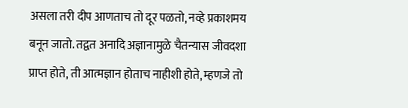असला तरी दीप आणताच तो दूर पळतो, नव्हे प्रकाशमय बनून जातो. तद्वत अनादि अज्ञानामुळे चैतन्यास जीवदशा प्राप्त होते, ती आत्मज्ञान होताच नाहीशी होते, म्हणजे तो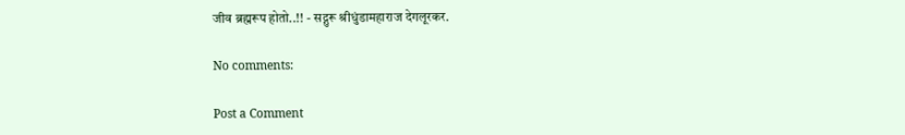जीव ब्रह्मरूप होतो..!! - सद्गुरू श्रीधुंडामहाराज देगलूरकर.

No comments:

Post a Comment